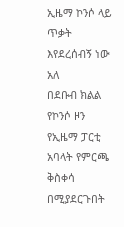ኢዜማ ኮንሶ ላይ ጥቃት እየደረሰብኝ ነው አለ
በደቡብ ክልል የኮንሶ ዞን የኢዜማ ፓርቲ አባላት የምርጫ ቅስቀሳ በሚያደርጉበት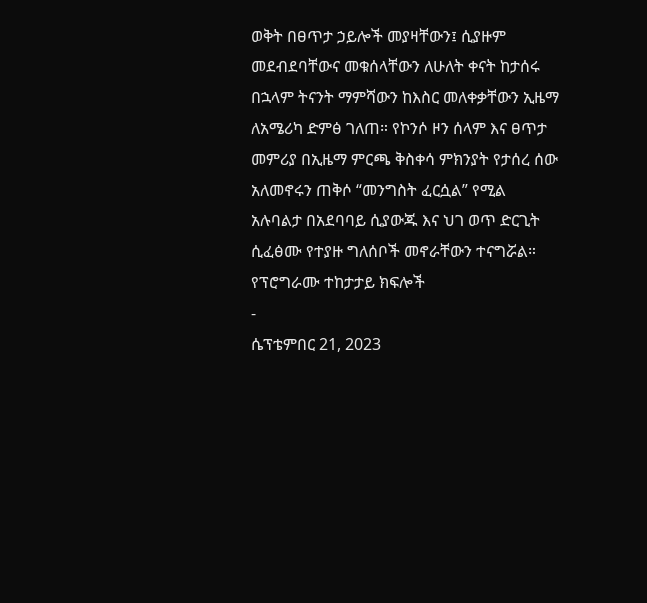ወቅት በፀጥታ ኃይሎች መያዛቸውን፤ ሲያዙም መደብደባቸውና መቁሰላቸውን ለሁለት ቀናት ከታሰሩ በኋላም ትናንት ማምሻውን ከእስር መለቀቃቸውን ኢዜማ ለአሜሪካ ድምፅ ገለጠ። የኮንሶ ዞን ሰላም እና ፀጥታ መምሪያ በኢዜማ ምርጫ ቅስቀሳ ምክንያት የታሰረ ሰው አለመኖሩን ጠቅሶ “መንግስት ፈርሷል” የሚል አሉባልታ በአደባባይ ሲያውጁ እና ህገ ወጥ ድርጊት ሲፈፅሙ የተያዙ ግለሰቦች መኖራቸውን ተናግሯል።
የፕሮግራሙ ተከታታይ ክፍሎች
-
ሴፕቴምበር 21, 2023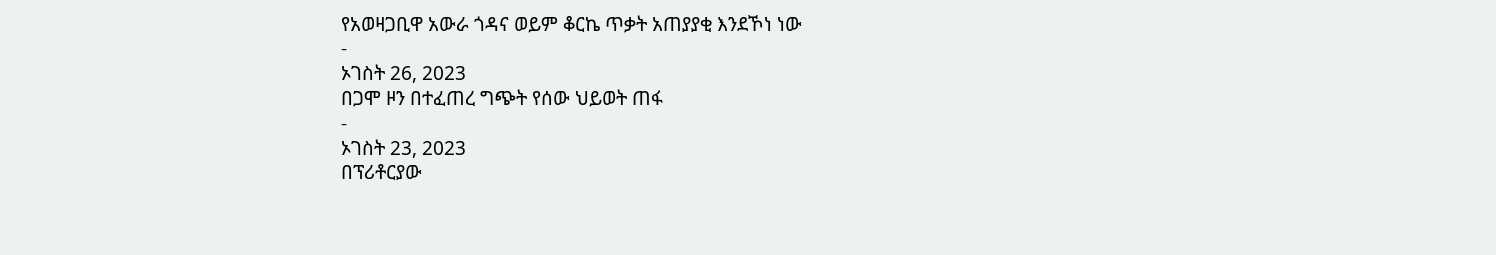የአወዛጋቢዋ አውራ ጎዳና ወይም ቆርኬ ጥቃት አጠያያቂ እንደኾነ ነው
-
ኦገስት 26, 2023
በጋሞ ዞን በተፈጠረ ግጭት የሰው ህይወት ጠፋ
-
ኦገስት 23, 2023
በፕሪቶርያው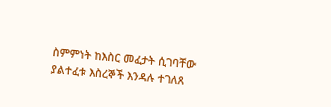ስምምነት ከእስር መፈታት ሲገባቸው ያልተፈቱ እስረኞች እንዳሉ ተገለጸ